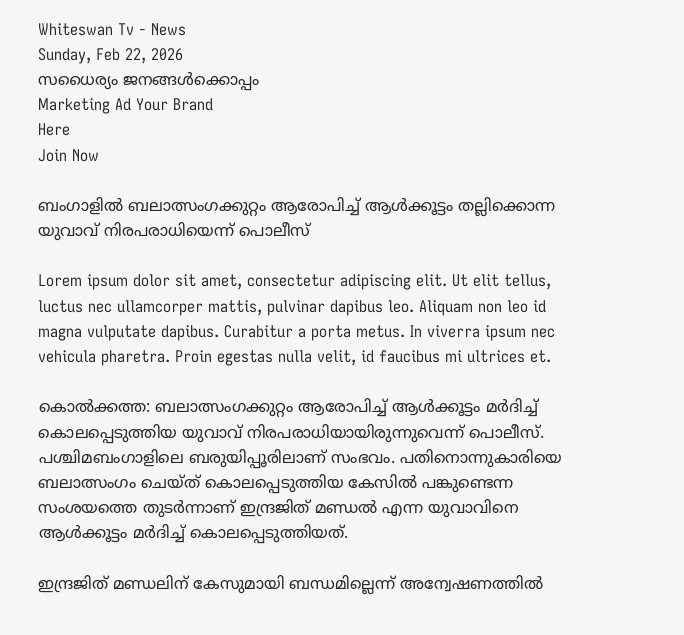Whiteswan Tv - News
Sunday, Feb 22, 2026
സധൈര്യം ജനങ്ങൾക്കൊപ്പം
Marketing Ad Your Brand
Here
Join Now

ബംഗാളില്‍ ബലാത്സംഗക്കുറ്റം ആരോപിച്ച് ആള്‍ക്കൂട്ടം തല്ലിക്കൊന്ന യുവാവ് നിരപരാധിയെന്ന് പൊലീസ്

Lorem ipsum dolor sit amet, consectetur adipiscing elit. Ut elit tellus, luctus nec ullamcorper mattis, pulvinar dapibus leo. Aliquam non leo id magna vulputate dapibus. Curabitur a porta metus. In viverra ipsum nec vehicula pharetra. Proin egestas nulla velit, id faucibus mi ultrices et.

കൊൽക്കത്ത: ബലാത്സംഗക്കുറ്റം ആരോപിച്ച് ആൾക്കൂട്ടം മർദിച്ച് കൊലപ്പെടുത്തിയ യുവാവ് നിരപരാധിയായിരുന്നുവെന്ന് പൊലീസ്. പശ്ചിമബംഗാളിലെ ബരുയിപ്പൂരിലാണ് സംഭവം. പതിനൊന്നുകാരിയെ ബലാത്സംഗം ചെയ്ത് കൊലപ്പെടുത്തിയ കേസിൽ പങ്കുണ്ടെന്ന സംശയത്തെ തുടർന്നാണ് ഇന്ദ്രജിത് മണ്ഡൽ എന്ന യുവാവിനെ ആൾക്കൂട്ടം മർദിച്ച് കൊലപ്പെടുത്തിയത്.

ഇന്ദ്രജിത് മണ്ഡലിന് കേസുമായി ബന്ധമില്ലെന്ന് അന്വേഷണത്തിൽ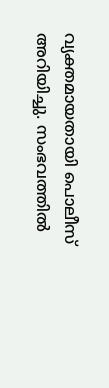വ്യക്തമായതായി പൊലീസ് അറിയിച്ചു. സംഭവത്തിൽ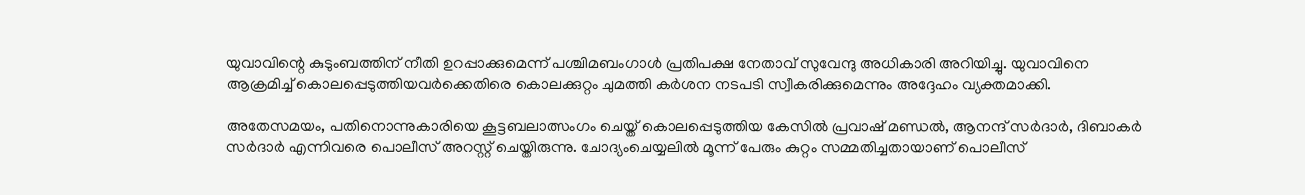യുവാവിന്റെ കുടുംബത്തിന് നീതി ഉറപ്പാക്കുമെന്ന് പശ്ചിമബംഗാൾ പ്രതിപക്ഷ നേതാവ് സുവേന്ദു അധികാരി അറിയിച്ചു. യുവാവിനെ ആക്രമിച്ച് കൊലപ്പെടുത്തിയവർക്കെതിരെ കൊലക്കുറ്റം ചുമത്തി കർശന നടപടി സ്വീകരിക്കുമെന്നും അദ്ദേഹം വ്യക്തമാക്കി.

അതേസമയം, പതിനൊന്നുകാരിയെ കൂട്ടബലാത്സംഗം ചെയ്ത് കൊലപ്പെടുത്തിയ കേസിൽ പ്രവാഷ് മണ്ഡൽ, ആനന്ദ് സർദാർ, ദിബാകർ സർദാർ എന്നിവരെ പൊലീസ് അറസ്റ്റ് ചെയ്തിരുന്നു. ചോദ്യംചെയ്യലിൽ മൂന്ന് പേരും കുറ്റം സമ്മതിച്ചതായാണ് പൊലീസ്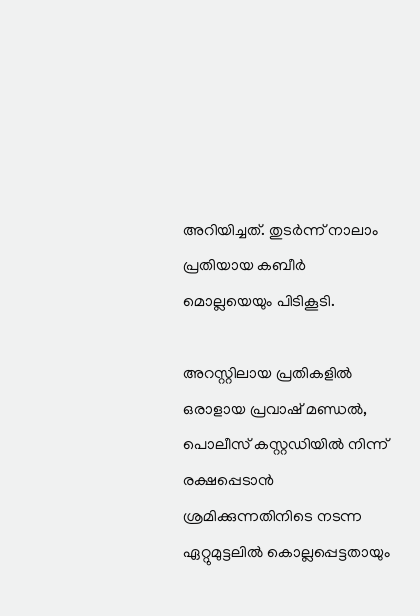അറിയിച്ചത്. തുടർന്ന് നാലാം പ്രതിയായ കബീർ മൊല്ലയെയും പിടികൂടി.

അറസ്റ്റിലായ പ്രതികളിൽ ഒരാളായ പ്രവാഷ് മണ്ഡൽ, പൊലീസ് കസ്റ്റഡിയിൽ നിന്ന് രക്ഷപ്പെടാൻ ശ്രമിക്കുന്നതിനിടെ നടന്ന ഏറ്റുമുട്ടലിൽ കൊല്ലപ്പെട്ടതായും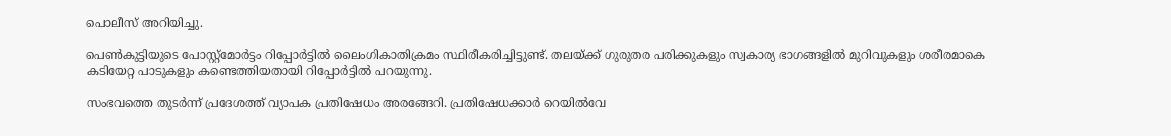പൊലീസ് അറിയിച്ചു.

പെൺകുട്ടിയുടെ പോസ്റ്റ്‌മോർട്ടം റിപ്പോർട്ടിൽ ലൈംഗികാതിക്രമം സ്ഥിരീകരിച്ചിട്ടുണ്ട്. തലയ്ക്ക് ഗുരുതര പരിക്കുകളും സ്വകാര്യ ഭാഗങ്ങളിൽ മുറിവുകളും ശരീരമാകെ കടിയേറ്റ പാടുകളും കണ്ടെത്തിയതായി റിപ്പോർട്ടിൽ പറയുന്നു.

സംഭവത്തെ തുടർന്ന് പ്രദേശത്ത് വ്യാപക പ്രതിഷേധം അരങ്ങേറി. പ്രതിഷേധക്കാർ റെയിൽവേ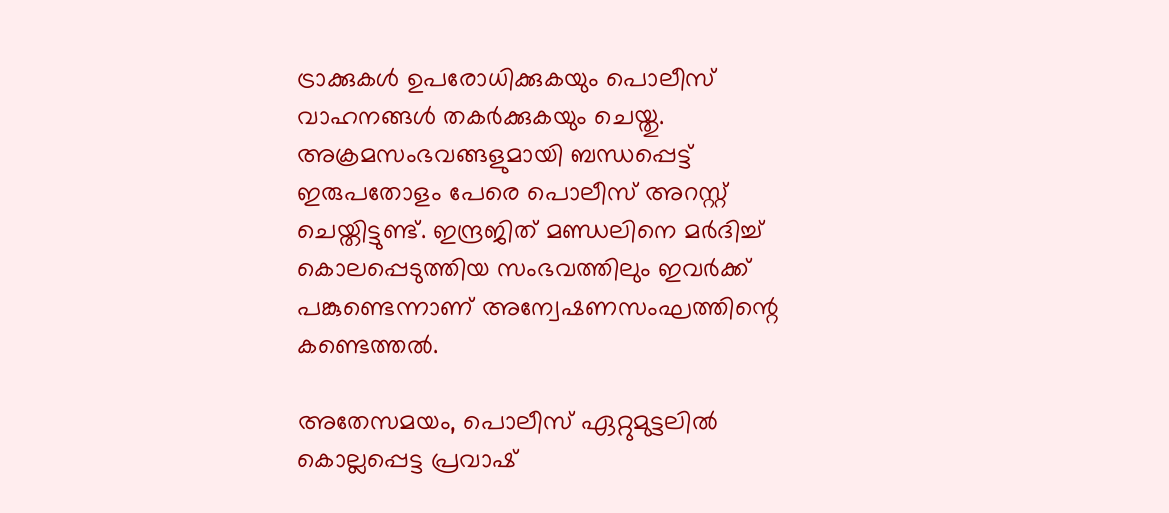ട്രാക്കുകൾ ഉപരോധിക്കുകയും പൊലീസ് വാഹനങ്ങൾ തകർക്കുകയും ചെയ്തു. അക്രമസംഭവങ്ങളുമായി ബന്ധപ്പെട്ട് ഇരുപതോളം പേരെ പൊലീസ് അറസ്റ്റ് ചെയ്തിട്ടുണ്ട്. ഇന്ദ്രജിത് മണ്ഡലിനെ മർദിച്ച് കൊലപ്പെടുത്തിയ സംഭവത്തിലും ഇവർക്ക് പങ്കുണ്ടെന്നാണ് അന്വേഷണസംഘത്തിന്റെ കണ്ടെത്തൽ.

അതേസമയം, പൊലീസ് ഏറ്റുമുട്ടലിൽ കൊല്ലപ്പെട്ട പ്രവാഷ്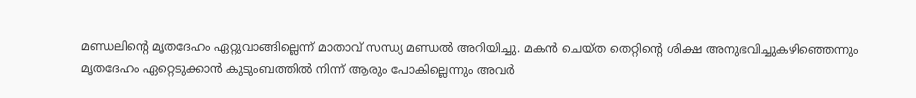മണ്ഡലിന്റെ മൃതദേഹം ഏറ്റുവാങ്ങില്ലെന്ന് മാതാവ് സന്ധ്യ മണ്ഡൽ അറിയിച്ചു. മകൻ ചെയ്ത തെറ്റിന്റെ ശിക്ഷ അനുഭവിച്ചുകഴിഞ്ഞെന്നും മൃതദേഹം ഏറ്റെടുക്കാൻ കുടുംബത്തിൽ നിന്ന് ആരും പോകില്ലെന്നും അവർ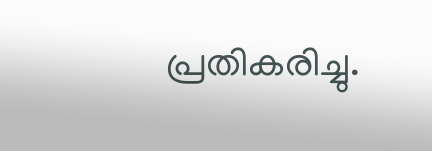പ്രതികരിച്ചു.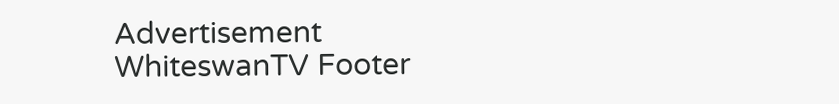Advertisement
WhiteswanTV Footer